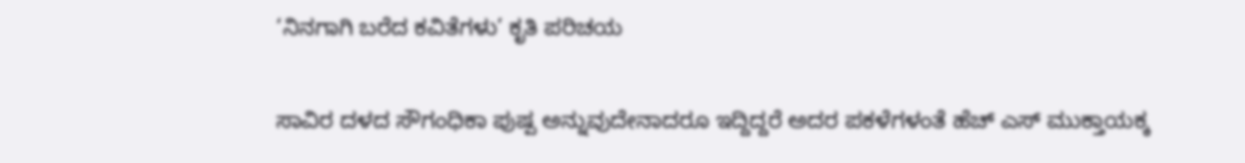‘ನಿನಗಾಗಿ ಬರೆದ ಕವಿತೆಗಳು’ ಕೃತಿ ಪರಿಚಯ

ಸಾವಿರ ದಳದ ಸೌಗಂಧಿಕಾ ಪುಷ್ಪ ಅನ್ನುವುದೇನಾದರೂ ಇದ್ದಿದ್ದರೆ ಅದರ ಪಕಳೆಗಳಂತೆ ಹೆಚ್ ಎಸ್ ಮುಕ್ತಾಯಕ್ಕ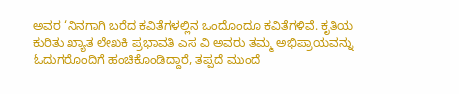ಅವರ ‘ನಿನಗಾಗಿ ಬರೆದ ಕವಿತೆಗಳಲ್ಲಿನ ಒಂದೊಂದೂ ಕವಿತೆಗಳಿವೆ. ಕೃತಿಯ ಕುರಿತು ಖ್ಯಾತ ಲೇಖಕಿ ಪ್ರಭಾವತಿ ಎಸ ವಿ ಅವರು ತಮ್ಮ ಅಭಿಪ್ರಾಯವನ್ನು ಓದುಗರೊಂದಿಗೆ ಹಂಚಿಕೊಂಡಿದ್ದಾರೆ, ತಪ್ಪದೆ ಮುಂದೆ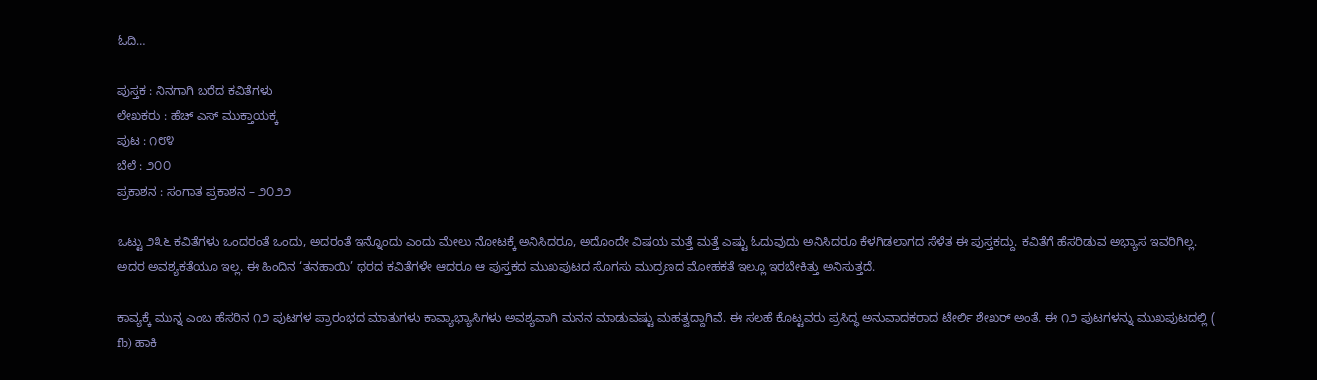ಓದಿ…

ಪುಸ್ತಕ : ನಿನಗಾಗಿ ಬರೆದ ಕವಿತೆಗಳು
ಲೇಖಕರು : ಹೆಚ್ ಎಸ್ ಮುಕ್ತಾಯಕ್ಕ
ಪುಟ : ೧೮೪
ಬೆಲೆ : ೨೦೦
ಪ್ರಕಾಶನ : ಸಂಗಾತ ಪ್ರಕಾಶನ – ೨೦೨೨

ಒಟ್ಟು ೨೩೬ ಕವಿತೆಗಳು ಒಂದರಂತೆ ಒಂದು, ಅದರಂತೆ ಇನ್ನೊಂದು ಎಂದು ಮೇಲು ನೋಟಕ್ಕೆ ಅನಿಸಿದರೂ, ಅದೊಂದೇ ವಿಷಯ ಮತ್ತೆ ಮತ್ತೆ ಎಷ್ಟು ಓದುವುದು ಅನಿಸಿದರೂ ಕೆಳಗಿಡಲಾಗದ ಸೆಳೆತ ಈ ಪುಸ್ತಕದ್ದು. ಕವಿತೆಗೆ ಹೆಸರಿಡುವ ಅಭ್ಯಾಸ ಇವರಿಗಿಲ್ಲ. ಅದರ ಅವಶ್ಯಕತೆಯೂ ಇಲ್ಲ. ಈ ಹಿಂದಿನ ‘ತನಹಾಯಿ’ ಥರದ ಕವಿತೆಗಳೇ ಆದರೂ ಆ ಪುಸ್ತಕದ ಮುಖಪುಟದ ಸೊಗಸು ಮುದ್ರಣದ ಮೋಹಕತೆ ಇಲ್ಲೂ ಇರಬೇಕಿತ್ತು ಅನಿಸುತ್ತದೆ.

ಕಾವ್ಯಕ್ಕೆ ಮುನ್ನ ಎಂಬ ಹೆಸರಿನ ೧೨ ಪುಟಗಳ ಪ್ರಾರಂಭದ ಮಾತುಗಳು ಕಾವ್ಯಾಭ್ಯಾಸಿಗಳು ಅವಶ್ಯವಾಗಿ ಮನನ ಮಾಡುವಷ್ಟು ಮಹತ್ವದ್ದಾಗಿವೆ. ಈ ಸಲಹೆ ಕೊಟ್ಟವರು ಪ್ರಸಿದ್ಧ ಅನುವಾದಕರಾದ ಟೇರ್ಲಿ ಶೇಖರ್ ಅಂತೆ. ಈ ೧೨ ಪುಟಗಳನ್ನು ಮುಖಪುಟದಲ್ಲಿ ( fb) ಹಾಕಿ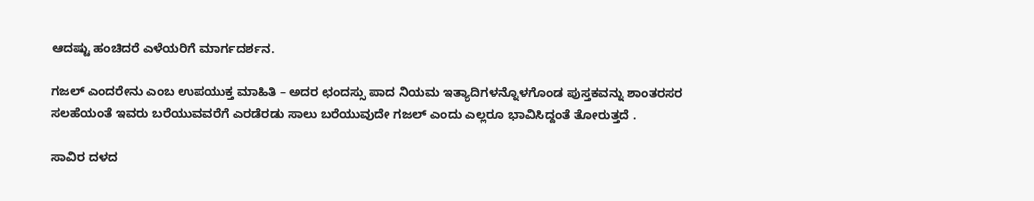ಆದಷ್ಟು ಹಂಚಿದರೆ ಎಳೆಯರಿಗೆ ಮಾರ್ಗದರ್ಶನ.

ಗಜಲ್ ಎಂದರೇನು ಎಂಬ ಉಪಯುಕ್ತ ಮಾಹಿತಿ – ಅದರ ಛಂದಸ್ಸು ಪಾದ ನಿಯಮ ಇತ್ಯಾದಿಗಳನ್ನೊಳಗೊಂಡ ಪುಸ್ತಕವನ್ನು ಶಾಂತರಸರ ಸಲಹೆಯಂತೆ ಇವರು ಬರೆಯುವವರೆಗೆ ಎರಡೆರಡು ಸಾಲು ಬರೆಯುವುದೇ ಗಜಲ್ ಎಂದು ಎಲ್ಲರೂ ಭಾವಿಸಿದ್ದಂತೆ ತೋರುತ್ತದೆ .

ಸಾವಿರ ದಳದ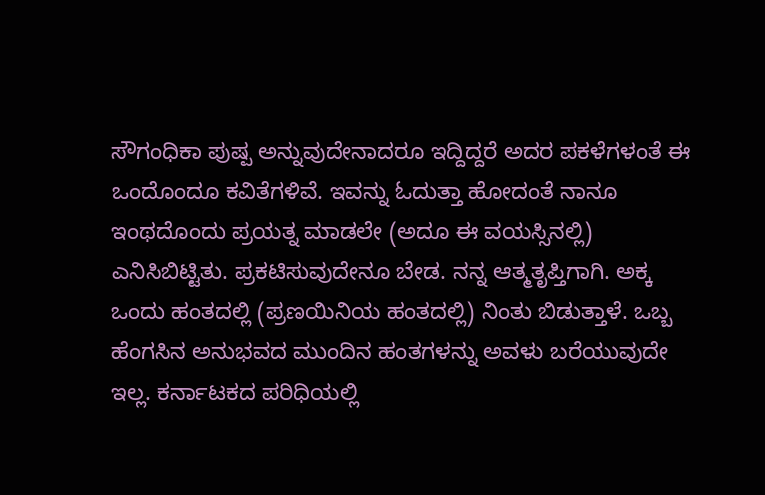ಸೌಗಂಧಿಕಾ ಪುಷ್ಪ ಅನ್ನುವುದೇನಾದರೂ ಇದ್ದಿದ್ದರೆ ಅದರ ಪಕಳೆಗಳಂತೆ ಈ ಒಂದೊಂದೂ ಕವಿತೆಗಳಿವೆ. ಇವನ್ನು ಓದುತ್ತಾ ಹೋದಂತೆ ನಾನೂ ಇಂಥದೊಂದು ಪ್ರಯತ್ನ ಮಾಡಲೇ (ಅದೂ ಈ ವಯಸ್ಸಿನಲ್ಲಿ) ಎನಿಸಿಬಿಟ್ಟಿತು. ಪ್ರಕಟಿಸುವುದೇನೂ ಬೇಡ. ನನ್ನ ಆತ್ಮತೃಪ್ತಿಗಾಗಿ. ಅಕ್ಕ ಒಂದು ಹಂತದಲ್ಲಿ (ಪ್ರಣಯಿನಿಯ ಹಂತದಲ್ಲಿ) ನಿಂತು ಬಿಡುತ್ತಾಳೆ. ಒಬ್ಬ ಹೆಂಗಸಿನ ಅನುಭವದ ಮುಂದಿನ ಹಂತಗಳನ್ನು ಅವಳು ಬರೆಯುವುದೇ ಇಲ್ಲ. ಕರ್ನಾಟಕದ ಪರಿಧಿಯಲ್ಲಿ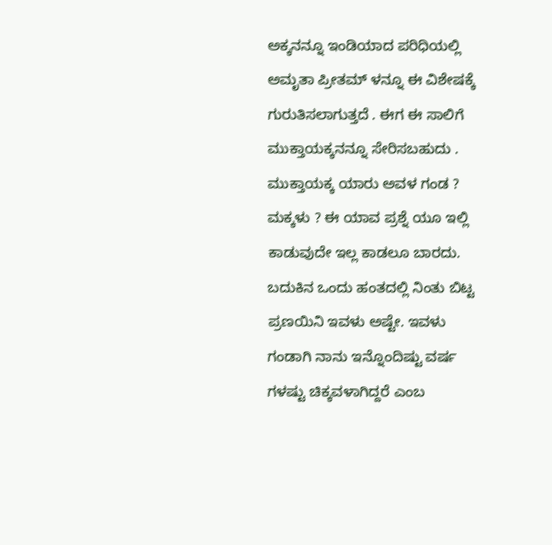ಅಕ್ಕನನ್ನೂ ಇಂಡಿಯಾದ ಪರಿಧಿಯಲ್ಲಿ ಅಮೃತಾ ಪ್ರೀತಮ್ ಳನ್ನೂ ಈ ವಿಶೇಷಕ್ಕೆ ಗುರುತಿಸಲಾಗುತ್ತದೆ . ಈಗ ಈ ಸಾಲಿಗೆ ಮುಕ್ತಾಯಕ್ಕನನ್ನೂ ಸೇರಿಸಬಹುದು . ಮುಕ್ತಾಯಕ್ಕ ಯಾರು ಅವಳ ಗಂಡ ? ಮಕ್ಕಳು ? ಈ ಯಾವ ಪ್ರಶ್ನೆ ಯೂ ಇಲ್ಲಿ ಕಾಡುವುದೇ ಇಲ್ಲ ಕಾಡಲೂ ಬಾರದು. ಬದುಕಿನ ಒಂದು ಹಂತದಲ್ಲಿ ನಿಂತು ಬಿಟ್ಟ ಪ್ರಣಯಿನಿ ಇವಳು ಅಷ್ಟೇ. ಇವಳು ಗಂಡಾಗಿ ನಾನು ಇನ್ನೊಂದಿಷ್ಟು ವರ್ಷ ಗಳಷ್ಟು ಚಿಕ್ಕವಳಾಗಿದ್ದರೆ ಎಂಬ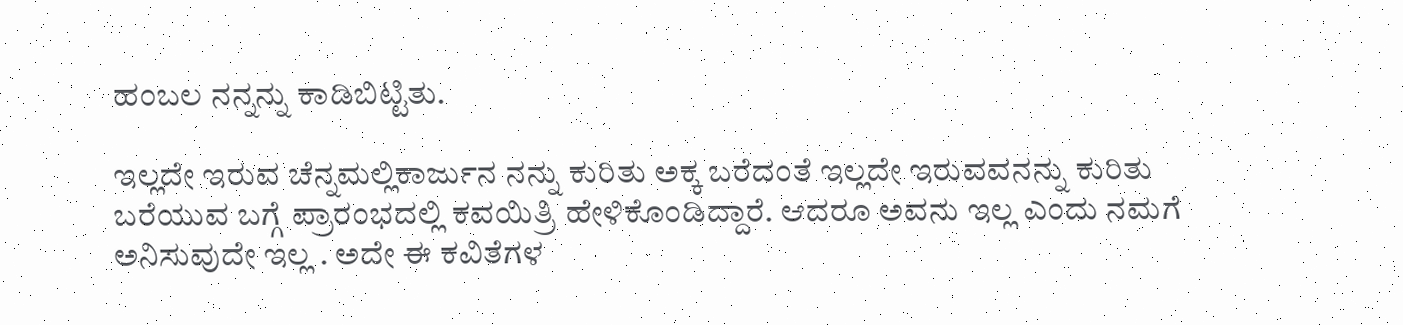ಹಂಬಲ ನನ್ನನ್ನು ಕಾಡಿಬಿಟ್ಟಿತು.

ಇಲ್ಲದೇ ಇರುವ ಚೆನ್ನಮಲ್ಲಿಕಾರ್ಜುನ ನನ್ನು ಕುರಿತು ಅಕ್ಕ ಬರೆದಂತೆ ಇಲ್ಲದೇ ಇರುವವನನ್ನು ಕುರಿತು ಬರೆಯುವ ಬಗ್ಗೆ ಪ್ರಾರಂಭದಲ್ಲಿ ಕವಯಿತ್ರಿ ಹೇಳಿಕೊಂಡಿದ್ದಾರೆ. ಆದರೂ ಅವನು ಇಲ್ಲ ಎಂದು ನಮಗೆ ಅನಿಸುವುದೇ ಇಲ್ಲ . ಅದೇ ಈ ಕವಿತೆಗಳ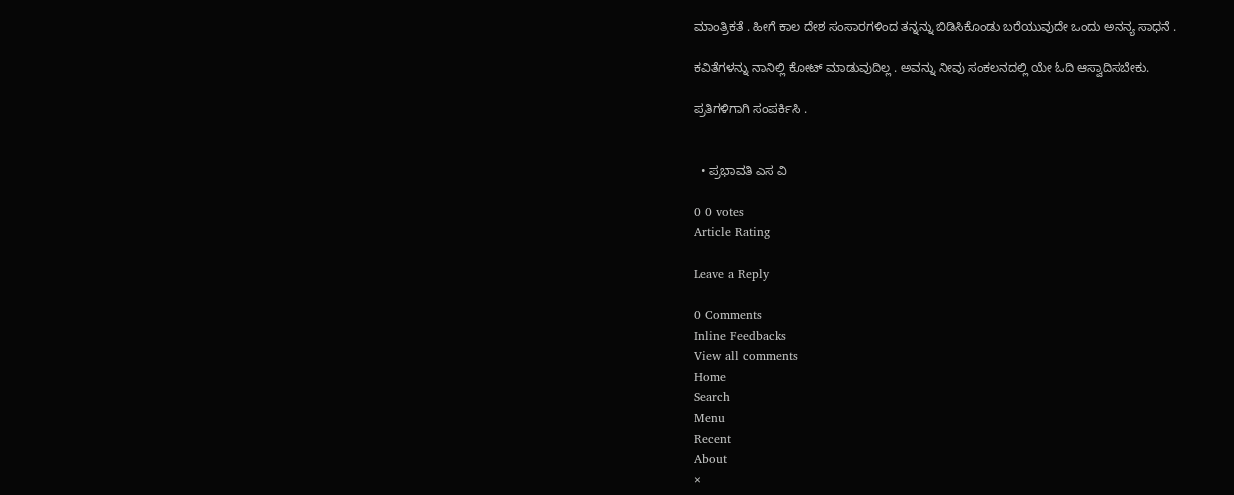ಮಾಂತ್ರಿಕತೆ . ಹೀಗೆ ಕಾಲ ದೇಶ ಸಂಸಾರಗಳಿಂದ ತನ್ನನ್ನು ಬಿಡಿಸಿಕೊಂಡು ಬರೆಯುವುದೇ ಒಂದು ಅನನ್ಯ ಸಾಧನೆ .

ಕವಿತೆಗಳನ್ನು ನಾನಿಲ್ಲಿ ಕೋಟ್ ಮಾಡುವುದಿಲ್ಲ . ಅವನ್ನು ನೀವು ಸಂಕಲನದಲ್ಲಿ ಯೇ ಓದಿ ಆಸ್ವಾದಿಸಬೇಕು.

ಪ್ರತಿಗಳಿಗಾಗಿ ಸಂಪರ್ಕಿಸಿ .


  • ಪ್ರಭಾವತಿ ಎಸ ವಿ

0 0 votes
Article Rating

Leave a Reply

0 Comments
Inline Feedbacks
View all comments
Home
Search
Menu
Recent
About
×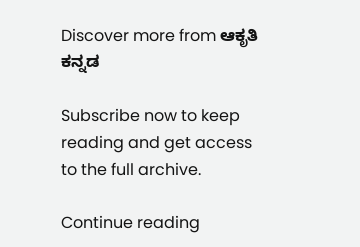Discover more from ಆಕೃತಿ ಕನ್ನಡ

Subscribe now to keep reading and get access to the full archive.

Continue reading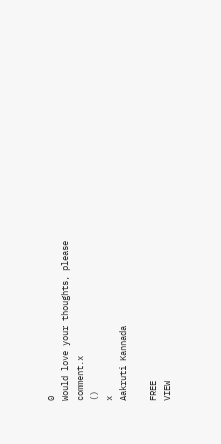0
Would love your thoughts, please comment.x
()
x
Aakruti Kannada

FREE
VIEW